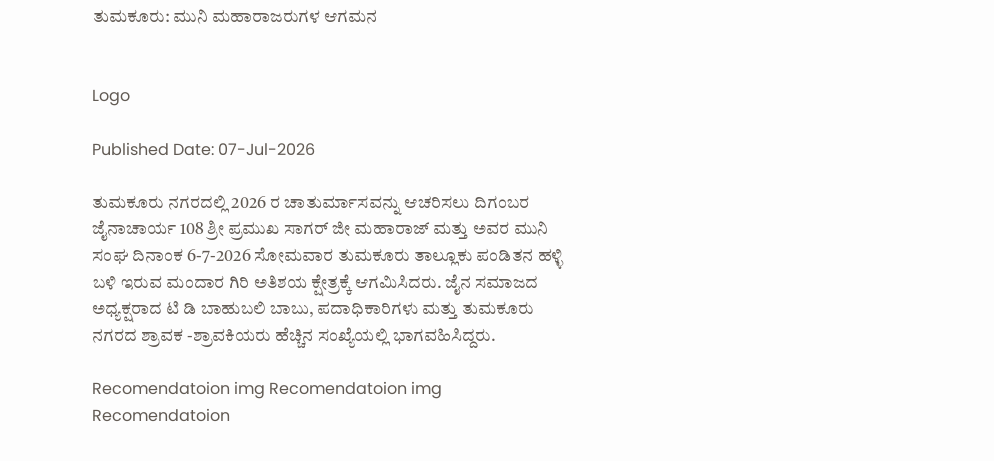ತುಮಕೂರು: ಮುನಿ ಮಹಾರಾಜರುಗಳ ಆಗಮನ


Logo

Published Date: 07-Jul-2026

ತುಮಕೂರು ನಗರದಲ್ಲಿ 2026 ರ ಚಾತುರ್ಮಾಸವನ್ನು ಆಚರಿಸಲು ದಿಗಂಬರ ಜೈನಾಚಾರ್ಯ 108 ಶ್ರೀ ಪ್ರಮುಖ ಸಾಗರ್ ಜೀ ಮಹಾರಾಜ್ ಮತ್ತು ಅವರ ಮುನಿ ಸಂಘ ದಿನಾಂಕ 6-7-2026 ಸೋಮವಾರ ತುಮಕೂರು ತಾಲ್ಲೂಕು ಪಂಡಿತನ ಹಳ್ಳಿ ಬಳಿ ಇರುವ ಮಂದಾರ ಗಿರಿ ಅತಿಶಯ ಕ್ಷೇತ್ರಕ್ಕೆ ಆಗಮಿಸಿದರು. ಜೈನ ಸಮಾಜದ ಅಧ್ಯಕ್ಷರಾದ ಟಿ ಡಿ ಬಾಹುಬಲಿ ಬಾಬು, ಪದಾಧಿಕಾರಿಗಳು ಮತ್ತು ತುಮಕೂರು ನಗರದ ಶ್ರಾವಕ -ಶ್ರಾವಕಿಯರು ಹೆಚ್ಚಿನ ಸಂಖ್ಯೆಯಲ್ಲಿ ಭಾಗವಹಿಸಿದ್ದರು.

Recomendatoion img Recomendatoion img Recomendatoion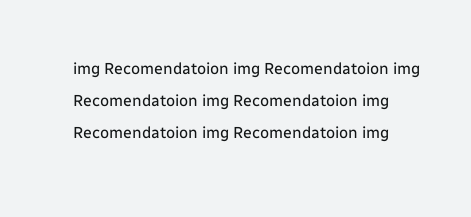img Recomendatoion img Recomendatoion img Recomendatoion img Recomendatoion img Recomendatoion img Recomendatoion img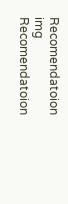Recomendatoion img Recomendatoion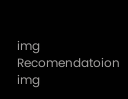img Recomendatoion img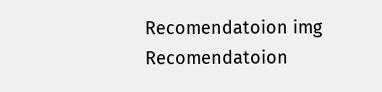Recomendatoion img Recomendatoion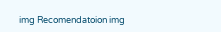img Recomendatoion img